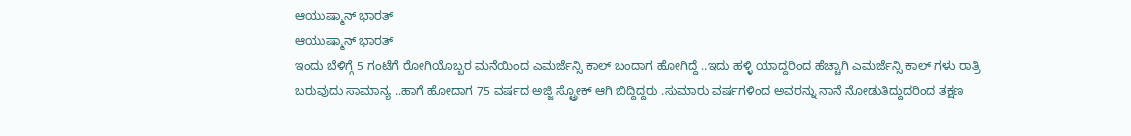ಆಯುಷ್ಮಾನ್ ಭಾರತ್
ಆಯುಷ್ಮಾನ್ ಭಾರತ್
ಇಂದು ಬೆಳಿಗ್ಗೆ 5 ಗಂಟೆಗೆ ರೋಗಿಯೊಬ್ಬರ ಮನೆಯಿಂದ ಎಮರ್ಜೆನ್ಸಿ ಕಾಲ್ ಬಂದಾಗ ಹೋಗಿದ್ದೆ ..ಇದು ಹಳ್ಳಿ ಯಾದ್ದರಿಂದ ಹೆಚ್ಚಾಗಿ ಎಮರ್ಜೆನ್ಸಿ ಕಾಲ್ ಗಳು ರಾತ್ರಿ ಬರುವುದು ಸಾಮಾನ್ಯ ..ಹಾಗೆ ಹೋದಾಗ 75 ವರ್ಷದ ಅಜ್ಜಿ ಸ್ಟ್ರೋಕ್ ಆಗಿ ಬಿದ್ದಿದ್ದರು .ಸುಮಾರು ವರ್ಷಗಳಿಂದ ಅವರನ್ನು ನಾನೆ ನೋಡುತಿದ್ದುದರಿಂದ ತಕ್ಷಣ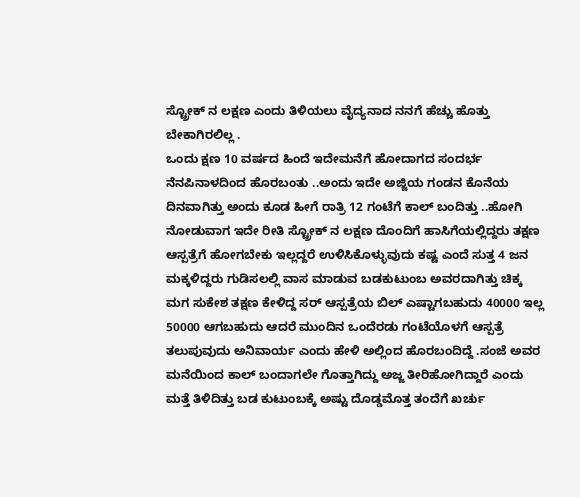ಸ್ಟ್ರೋಕ್ ನ ಲಕ್ಷಣ ಎಂದು ತಿಳಿಯಲು ವೈದ್ಯನಾದ ನನಗೆ ಹೆಚ್ಚು ಹೊತ್ತು ಬೇಕಾಗಿರಲಿಲ್ಲ .
ಒಂದು ಕ್ಷಣ 10 ವರ್ಷದ ಹಿಂದೆ ಇದೇಮನೆಗೆ ಹೋದಾಗದ ಸಂದರ್ಭ ನೆನಪಿನಾಳದಿಂದ ಹೊರಬಂತು ..ಅಂದು ಇದೇ ಅಜ್ಜಿಯ ಗಂಡನ ಕೊನೆಯ ದಿನವಾಗಿತ್ತು ಅಂದು ಕೂಡ ಹೀಗೆ ರಾತ್ರಿ 12 ಗಂಟೆಗೆ ಕಾಲ್ ಬಂದಿತ್ತು ..ಹೋಗಿ ನೋಡುವಾಗ ಇದೇ ರೀತಿ ಸ್ಟ್ರೋಕ್ ನ ಲಕ್ಷಣ ದೊಂದಿಗೆ ಹಾಸಿಗೆಯಲ್ಲಿದ್ದರು ತಕ್ಷಣ ಆಸ್ಪತ್ರೆಗೆ ಹೋಗಬೇಕು ಇಲ್ಲದ್ದರೆ ಉಳಿಸಿಕೊಳ್ಳುವುದು ಕಷ್ಟ ಎಂದೆ ಸುತ್ತ 4 ಜನ ಮಕ್ಕಳಿದ್ದರು ಗುಡಿಸಲಲ್ಲಿ ವಾಸ ಮಾಡುವ ಬಡಕುಟುಂಬ ಅವರದಾಗಿತ್ತು ಚಿಕ್ಕ ಮಗ ಸುಕೇಶ ತಕ್ಷಣ ಕೇಳಿದ್ದ ಸರ್ ಆಸ್ಪತ್ರೆಯ ಬಿಲ್ ಎಷ್ಟಾಗಬಹುದು 40000 ಇಲ್ಲ 50000 ಆಗಬಹುದು ಆದರೆ ಮುಂದಿನ ಒಂದೆರಡು ಗಂಟೆಯೊಳಗೆ ಆಸ್ಪತ್ರೆ ತಲುಪುವುದು ಅನಿವಾರ್ಯ ಎಂದು ಹೇಳಿ ಅಲ್ಲಿಂದ ಹೊರಬಂದಿದ್ದೆ .ಸಂಜೆ ಅವರ ಮನೆಯಿಂದ ಕಾಲ್ ಬಂದಾಗಲೇ ಗೊತ್ತಾಗಿದ್ದು ಅಜ್ಜ ತೀರಿಹೋಗಿದ್ದಾರೆ ಎಂದು ಮತ್ತೆ ತಿಳಿದಿತ್ತು ಬಡ ಕುಟುಂಬಕ್ಕೆ ಅಷ್ಟು ದೊಡ್ಡಮೊತ್ತ ತಂದೆಗೆ ಖರ್ಚು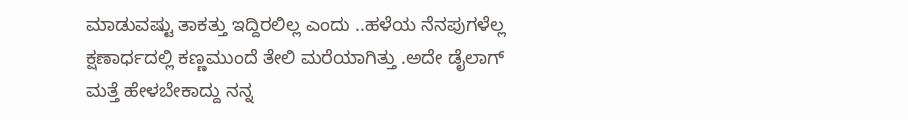ಮಾಡುವಷ್ಟು ತಾಕತ್ತು ಇದ್ದಿರಲಿಲ್ಲ ಎಂದು ..ಹಳೆಯ ನೆನಪುಗಳೆಲ್ಲ ಕ್ಷಣಾರ್ಧದಲ್ಲಿ ಕಣ್ಣಮುಂದೆ ತೇಲಿ ಮರೆಯಾಗಿತ್ತು .ಅದೇ ಡೈಲಾಗ್
ಮತ್ತೆ ಹೇಳಬೇಕಾದ್ದು ನನ್ನ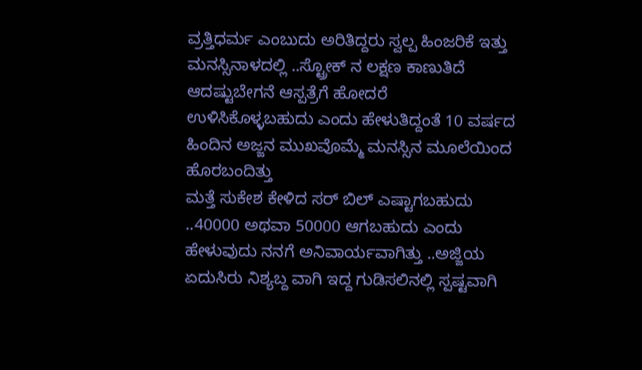ವ್ರತ್ತಿಧರ್ಮ ಎಂಬುದು ಅರಿತಿದ್ದರು ಸ್ವಲ್ಪ ಹಿಂಜರಿಕೆ ಇತ್ತು ಮನಸ್ಸಿನಾಳದಲ್ಲಿ ..ಸ್ಟ್ರೋಕ್ ನ ಲಕ್ಷಣ ಕಾಣುತಿದೆ ಆದಷ್ಟುಬೇಗನೆ ಆಸ್ಪತ್ರೆಗೆ ಹೋದರೆ ಉಳಿಸಿಕೊಳ್ಳಬಹುದು ಎಂದು ಹೇಳುತಿದ್ದಂತೆ 10 ವರ್ಷದ ಹಿಂದಿನ ಅಜ್ಜನ ಮುಖವೊಮ್ಮೆ ಮನಸ್ಸಿನ ಮೂಲೆಯಿಂದ ಹೊರಬಂದಿತ್ತು
ಮತ್ತೆ ಸುಕೇಶ ಕೇಳಿದ ಸರ್ ಬಿಲ್ ಎಷ್ಟಾಗಬಹುದು ..40000 ಅಥವಾ 50000 ಆಗಬಹುದು ಎಂದು ಹೇಳುವುದು ನನಗೆ ಅನಿವಾರ್ಯವಾಗಿತ್ತು ..ಅಜ್ಜಿಯ ಏದುಸಿರು ನಿಶ್ಯಬ್ದ ವಾಗಿ ಇದ್ದ ಗುಡಿಸಲಿನಲ್ಲಿ ಸ್ಪಷ್ಟವಾಗಿ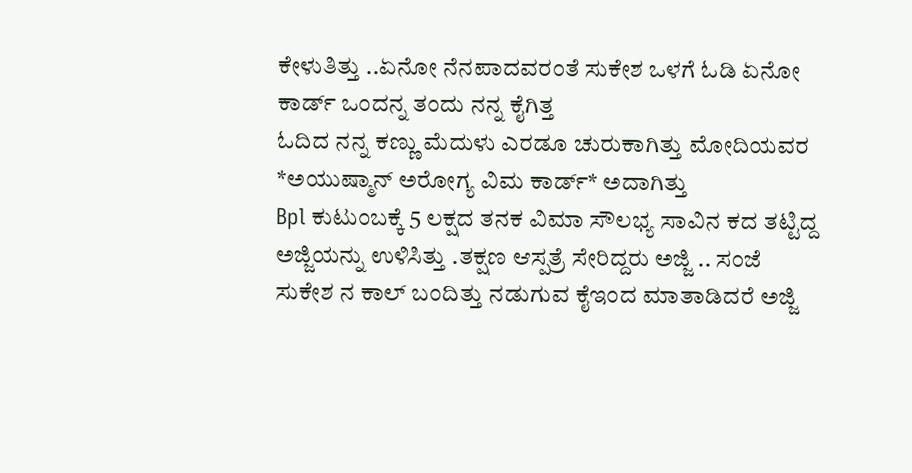ಕೇಳುತಿತ್ತು ..ಏನೋ ನೆನಪಾದವರಂತೆ ಸುಕೇಶ ಒಳಗೆ ಓಡಿ ಏನೋ ಕಾರ್ಡ್ ಒಂದನ್ನ ತಂದು ನನ್ನ ಕೈಗಿತ್ತ
ಓದಿದ ನನ್ನ ಕಣ್ಣು ಮೆದುಳು ಎರಡೂ ಚುರುಕಾಗಿತ್ತು ಮೋದಿಯವರ *ಅಯುಷ್ಮಾನ್ ಅರೋಗ್ಯ ವಿಮ ಕಾರ್ಡ್* ಅದಾಗಿತ್ತು
Bpl ಕುಟುಂಬಕ್ಕೆ 5 ಲಕ್ಷದ ತನಕ ವಿಮಾ ಸೌಲಭ್ಯ ಸಾವಿನ ಕದ ತಟ್ಟಿದ್ದ ಅಜ್ಜಿಯನ್ನು ಉಳಿಸಿತ್ತು .ತಕ್ಷಣ ಆಸ್ಪತ್ರೆ ಸೇರಿದ್ದರು ಅಜ್ಜಿ .. ಸಂಜೆ ಸುಕೇಶ ನ ಕಾಲ್ ಬಂದಿತ್ತು ನಡುಗುವ ಕೈಇಂದ ಮಾತಾಡಿದರೆ ಅಜ್ಜಿ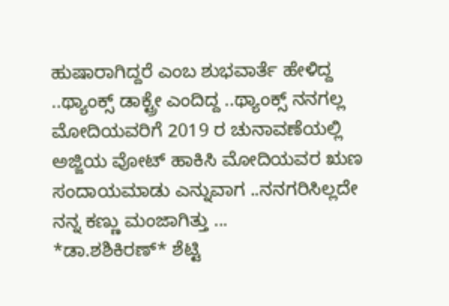ಹುಷಾರಾಗಿದ್ದರೆ ಎಂಬ ಶುಭವಾರ್ತೆ ಹೇಳಿದ್ದ ..ಥ್ಯಾಂಕ್ಸ್ ಡಾಕ್ಟ್ರೇ ಎಂದಿದ್ದ ..ಥ್ಯಾಂಕ್ಸ್ ನನಗಲ್ಲ ಮೋದಿಯವರಿಗೆ 2019 ರ ಚುನಾವಣೆಯಲ್ಲಿ ಅಜ್ಜಿಯ ವೋಟ್ ಹಾಕಿಸಿ ಮೋದಿಯವರ ಋಣ ಸಂದಾಯಮಾಡು ಎನ್ನುವಾಗ ..ನನಗರಿಸಿಲ್ಲದೇ ನನ್ನ ಕಣ್ಣು ಮಂಜಾಗಿತ್ತು ...
*ಡಾ.ಶಶಿಕಿರಣ್* ಶೆಟ್ಟಿ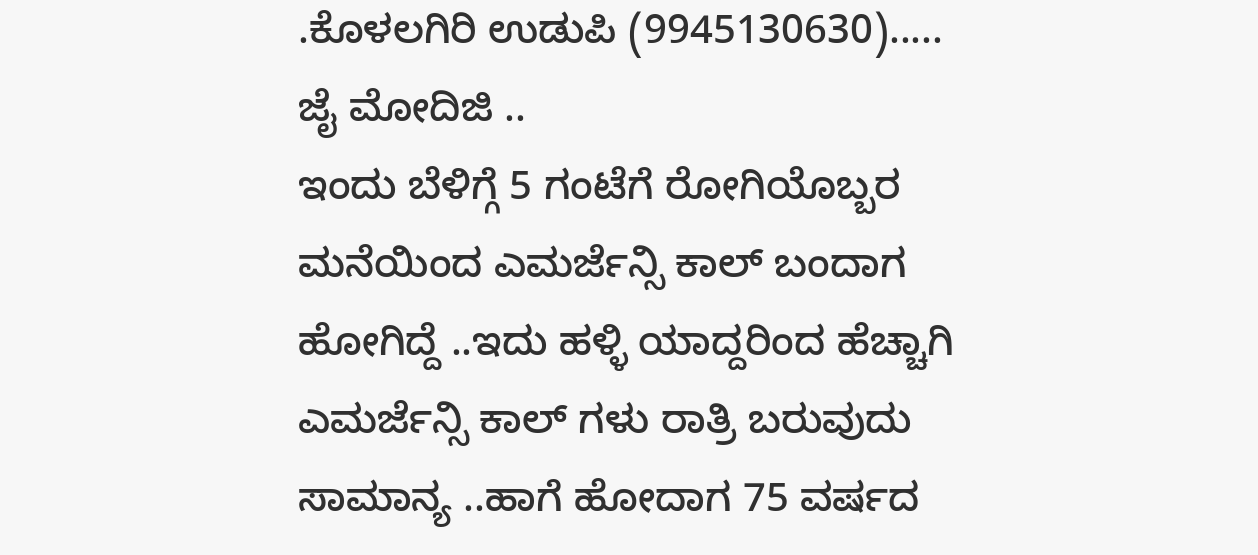.ಕೊಳಲಗಿರಿ ಉಡುಪಿ (9945130630)..... ಜೈ ಮೋದಿಜಿ ..
ಇಂದು ಬೆಳಿಗ್ಗೆ 5 ಗಂಟೆಗೆ ರೋಗಿಯೊಬ್ಬರ ಮನೆಯಿಂದ ಎಮರ್ಜೆನ್ಸಿ ಕಾಲ್ ಬಂದಾಗ ಹೋಗಿದ್ದೆ ..ಇದು ಹಳ್ಳಿ ಯಾದ್ದರಿಂದ ಹೆಚ್ಚಾಗಿ ಎಮರ್ಜೆನ್ಸಿ ಕಾಲ್ ಗಳು ರಾತ್ರಿ ಬರುವುದು ಸಾಮಾನ್ಯ ..ಹಾಗೆ ಹೋದಾಗ 75 ವರ್ಷದ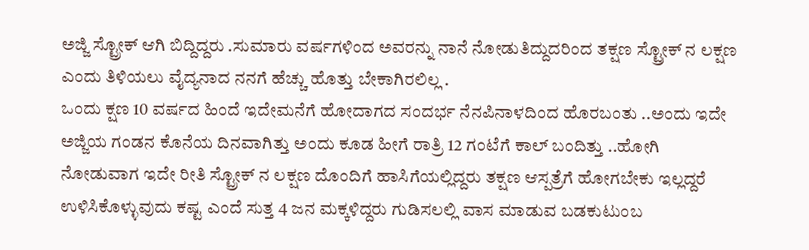ಅಜ್ಜಿ ಸ್ಟ್ರೋಕ್ ಆಗಿ ಬಿದ್ದಿದ್ದರು .ಸುಮಾರು ವರ್ಷಗಳಿಂದ ಅವರನ್ನು ನಾನೆ ನೋಡುತಿದ್ದುದರಿಂದ ತಕ್ಷಣ ಸ್ಟ್ರೋಕ್ ನ ಲಕ್ಷಣ ಎಂದು ತಿಳಿಯಲು ವೈದ್ಯನಾದ ನನಗೆ ಹೆಚ್ಚು ಹೊತ್ತು ಬೇಕಾಗಿರಲಿಲ್ಲ .
ಒಂದು ಕ್ಷಣ 10 ವರ್ಷದ ಹಿಂದೆ ಇದೇಮನೆಗೆ ಹೋದಾಗದ ಸಂದರ್ಭ ನೆನಪಿನಾಳದಿಂದ ಹೊರಬಂತು ..ಅಂದು ಇದೇ ಅಜ್ಜಿಯ ಗಂಡನ ಕೊನೆಯ ದಿನವಾಗಿತ್ತು ಅಂದು ಕೂಡ ಹೀಗೆ ರಾತ್ರಿ 12 ಗಂಟೆಗೆ ಕಾಲ್ ಬಂದಿತ್ತು ..ಹೋಗಿ ನೋಡುವಾಗ ಇದೇ ರೀತಿ ಸ್ಟ್ರೋಕ್ ನ ಲಕ್ಷಣ ದೊಂದಿಗೆ ಹಾಸಿಗೆಯಲ್ಲಿದ್ದರು ತಕ್ಷಣ ಆಸ್ಪತ್ರೆಗೆ ಹೋಗಬೇಕು ಇಲ್ಲದ್ದರೆ ಉಳಿಸಿಕೊಳ್ಳುವುದು ಕಷ್ಟ ಎಂದೆ ಸುತ್ತ 4 ಜನ ಮಕ್ಕಳಿದ್ದರು ಗುಡಿಸಲಲ್ಲಿ ವಾಸ ಮಾಡುವ ಬಡಕುಟುಂಬ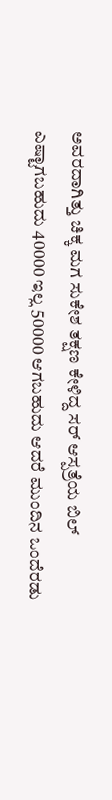ಅವರದಾಗಿತ್ತು ಚಿಕ್ಕ ಮಗ ಸುಕೇಶ ತಕ್ಷಣ ಕೇಳಿದ್ದ ಸರ್ ಆಸ್ಪತ್ರೆಯ ಬಿಲ್ ಎಷ್ಟಾಗಬಹುದು 40000 ಇಲ್ಲ 50000 ಆಗಬಹುದು ಆದರೆ ಮುಂದಿನ ಒಂದೆರಡು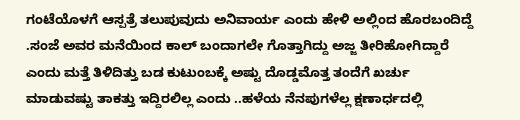ಗಂಟೆಯೊಳಗೆ ಆಸ್ಪತ್ರೆ ತಲುಪುವುದು ಅನಿವಾರ್ಯ ಎಂದು ಹೇಳಿ ಅಲ್ಲಿಂದ ಹೊರಬಂದಿದ್ದೆ .ಸಂಜೆ ಅವರ ಮನೆಯಿಂದ ಕಾಲ್ ಬಂದಾಗಲೇ ಗೊತ್ತಾಗಿದ್ದು ಅಜ್ಜ ತೀರಿಹೋಗಿದ್ದಾರೆ ಎಂದು ಮತ್ತೆ ತಿಳಿದಿತ್ತು ಬಡ ಕುಟುಂಬಕ್ಕೆ ಅಷ್ಟು ದೊಡ್ಡಮೊತ್ತ ತಂದೆಗೆ ಖರ್ಚು ಮಾಡುವಷ್ಟು ತಾಕತ್ತು ಇದ್ದಿರಲಿಲ್ಲ ಎಂದು ..ಹಳೆಯ ನೆನಪುಗಳೆಲ್ಲ ಕ್ಷಣಾರ್ಧದಲ್ಲಿ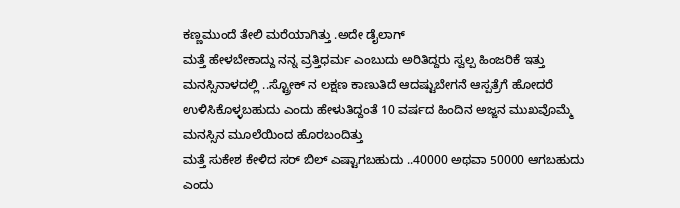ಕಣ್ಣಮುಂದೆ ತೇಲಿ ಮರೆಯಾಗಿತ್ತು .ಅದೇ ಡೈಲಾಗ್
ಮತ್ತೆ ಹೇಳಬೇಕಾದ್ದು ನನ್ನ ವ್ರತ್ತಿಧರ್ಮ ಎಂಬುದು ಅರಿತಿದ್ದರು ಸ್ವಲ್ಪ ಹಿಂಜರಿಕೆ ಇತ್ತು ಮನಸ್ಸಿನಾಳದಲ್ಲಿ ..ಸ್ಟ್ರೋಕ್ ನ ಲಕ್ಷಣ ಕಾಣುತಿದೆ ಆದಷ್ಟುಬೇಗನೆ ಆಸ್ಪತ್ರೆಗೆ ಹೋದರೆ ಉಳಿಸಿಕೊಳ್ಳಬಹುದು ಎಂದು ಹೇಳುತಿದ್ದಂತೆ 10 ವರ್ಷದ ಹಿಂದಿನ ಅಜ್ಜನ ಮುಖವೊಮ್ಮೆ ಮನಸ್ಸಿನ ಮೂಲೆಯಿಂದ ಹೊರಬಂದಿತ್ತು
ಮತ್ತೆ ಸುಕೇಶ ಕೇಳಿದ ಸರ್ ಬಿಲ್ ಎಷ್ಟಾಗಬಹುದು ..40000 ಅಥವಾ 50000 ಆಗಬಹುದು ಎಂದು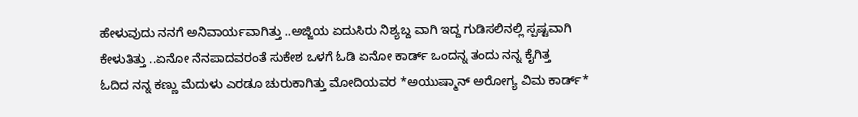ಹೇಳುವುದು ನನಗೆ ಅನಿವಾರ್ಯವಾಗಿತ್ತು ..ಅಜ್ಜಿಯ ಏದುಸಿರು ನಿಶ್ಯಬ್ದ ವಾಗಿ ಇದ್ದ ಗುಡಿಸಲಿನಲ್ಲಿ ಸ್ಪಷ್ಟವಾಗಿ ಕೇಳುತಿತ್ತು ..ಏನೋ ನೆನಪಾದವರಂತೆ ಸುಕೇಶ ಒಳಗೆ ಓಡಿ ಏನೋ ಕಾರ್ಡ್ ಒಂದನ್ನ ತಂದು ನನ್ನ ಕೈಗಿತ್ತ
ಓದಿದ ನನ್ನ ಕಣ್ಣು ಮೆದುಳು ಎರಡೂ ಚುರುಕಾಗಿತ್ತು ಮೋದಿಯವರ *ಅಯುಷ್ಮಾನ್ ಅರೋಗ್ಯ ವಿಮ ಕಾರ್ಡ್*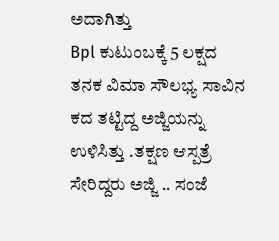ಅದಾಗಿತ್ತು
Bpl ಕುಟುಂಬಕ್ಕೆ 5 ಲಕ್ಷದ ತನಕ ವಿಮಾ ಸೌಲಭ್ಯ ಸಾವಿನ ಕದ ತಟ್ಟಿದ್ದ ಅಜ್ಜಿಯನ್ನು ಉಳಿಸಿತ್ತು .ತಕ್ಷಣ ಆಸ್ಪತ್ರೆ ಸೇರಿದ್ದರು ಅಜ್ಜಿ .. ಸಂಜೆ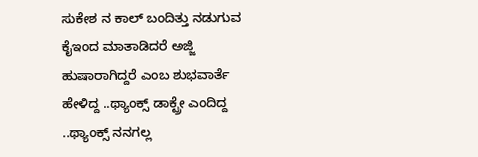ಸುಕೇಶ ನ ಕಾಲ್ ಬಂದಿತ್ತು ನಡುಗುವ ಕೈಇಂದ ಮಾತಾಡಿದರೆ ಅಜ್ಜಿ ಹುಷಾರಾಗಿದ್ದರೆ ಎಂಬ ಶುಭವಾರ್ತೆ ಹೇಳಿದ್ದ ..ಥ್ಯಾಂಕ್ಸ್ ಡಾಕ್ಟ್ರೇ ಎಂದಿದ್ದ ..ಥ್ಯಾಂಕ್ಸ್ ನನಗಲ್ಲ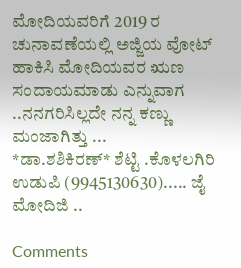ಮೋದಿಯವರಿಗೆ 2019 ರ ಚುನಾವಣೆಯಲ್ಲಿ ಅಜ್ಜಿಯ ವೋಟ್ ಹಾಕಿಸಿ ಮೋದಿಯವರ ಋಣ ಸಂದಾಯಮಾಡು ಎನ್ನುವಾಗ ..ನನಗರಿಸಿಲ್ಲದೇ ನನ್ನ ಕಣ್ಣು ಮಂಜಾಗಿತ್ತು ...
*ಡಾ.ಶಶಿಕಿರಣ್* ಶೆಟ್ಟಿ .ಕೊಳಲಗಿರಿ ಉಡುಪಿ (9945130630)..... ಜೈ ಮೋದಿಜಿ ..

Comments